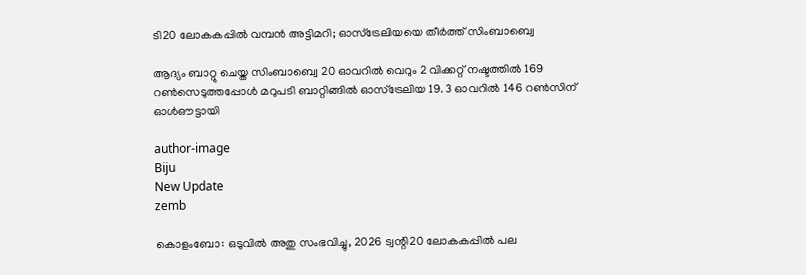ടി20 ലോകകപ്പില്‍ വമ്പന്‍ അട്ടിമറി; ഓസ്‌ട്രേലിയയെ തീര്‍ത്ത് സിംബാബ്വെ

ആദ്യം ബാറ്റു ചെയ്ത സിംബാബ്വെ 20 ഓവറില്‍ വെറും 2 വിക്കറ്റ് നഷ്ടത്തില്‍ 169 റണ്‍സെടുത്തപ്പോള്‍ മറുപടി ബാറ്റിങ്ങില്‍ ഓസ്‌ട്രേലിയ 19. 3 ഓവറില്‍ 146 റണ്‍സിന് ഓള്‍ഔട്ടായി

author-image
Biju
New Update
zemb

കൊളംബോ: ഒടുവില്‍ അതു സംഭവിച്ചു, 2026 ട്വന്റി20 ലോകകപ്പില്‍ പല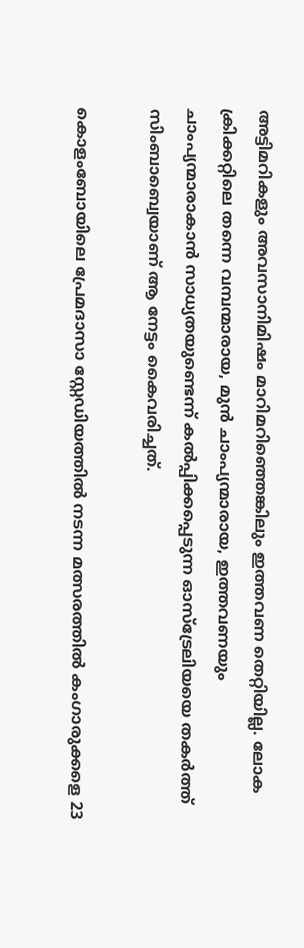അട്ടിമറികളും അവസാനിമിഷം മാറിമറിഞ്ഞെങ്കിലും ഇത്തവണ തെറ്റിയില്ല. ലോക ക്രിക്കറ്റിലെ തന്നെ വമ്പന്മാരായ, മുന്‍ ചാംപ്യന്മാരായ, ഇത്തവണയും ചാംപ്യന്മാരാകാന്‍ സാധ്യതയുണ്ടെന്ന് കല്‍പ്പിക്കപ്പെടുന്ന ഓസ്‌ട്രേലിയയെ തകര്‍ത്ത് സിംബാബ്വെയാണ് ആ നേട്ടം കൈവരിച്ചത്.

കൊളംബോയിലെ പ്രേമദാസാ സ്റ്റേഡിയത്തില്‍ നടന്ന മത്സരത്തില്‍ കംഗാരുക്കളെ 23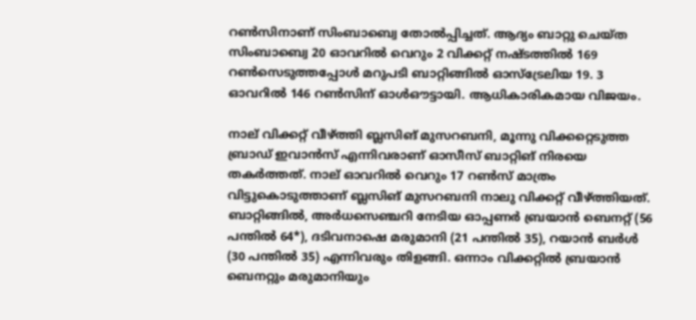റണ്‍സിനാണ് സിംബാബ്വെ തോല്‍പ്പിച്ചത്. ആദ്യം ബാറ്റു ചെയ്ത സിംബാബ്വെ 20 ഓവറില്‍ വെറും 2 വിക്കറ്റ് നഷ്ടത്തില്‍ 169 റണ്‍സെടുത്തപ്പോള്‍ മറുപടി ബാറ്റിങ്ങില്‍ ഓസ്‌ട്രേലിയ 19. 3 ഓവറില്‍ 146 റണ്‍സിന് ഓള്‍ഔട്ടായി. ആധികാരികമായ വിജയം.

നാല് വിക്കറ്റ് വീഴ്ത്തി ബ്ലസിങ് മുസറബനി, മൂന്നു വിക്കറ്റെടുത്ത ബ്രാഡ് ഇവാന്‍സ് എന്നിവരാണ് ഓസീസ് ബാറ്റിങ് നിരയെ തകര്‍ത്തത്. നാല് ഓവറില്‍ വെറും 17 റണ്‍സ് മാത്രം വിട്ടുകൊടുത്താണ് ബ്ലസിങ് മുസറബനി നാലു വിക്കറ്റ് വീഴ്ത്തിയത്. ബാറ്റിങ്ങില്‍, അര്‍ധസെഞ്ചറി നേടിയ ഓപ്പണര്‍ ബ്രയാന്‍ ബെനറ്റ് (56 പന്തില്‍ 64*), ദടിവനാഷെ മരുമാനി (21 പന്തില്‍ 35), റയാന്‍ ബര്‍ള്‍ (30 പന്തില്‍ 35) എന്നിവരും തിളങ്ങി. ഒന്നാം വിക്കറ്റില്‍ ബ്രയാന്‍ ബെനറ്റും മരുമാനിയും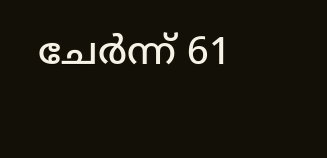ചേര്‍ന്ന് 61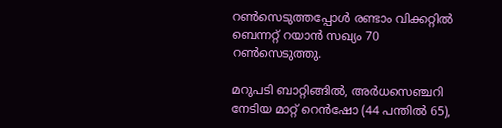റണ്‍സെടുത്തപ്പോള്‍ രണ്ടാം വിക്കറ്റില്‍ ബെന്നറ്റ് റയാന്‍ സഖ്യം 70 റണ്‍സെടുത്തു.

മറുപടി ബാറ്റിങ്ങില്‍, അര്‍ധസെഞ്ചറി നേടിയ മാറ്റ് റെന്‍ഷോ (44 പന്തില്‍ 65),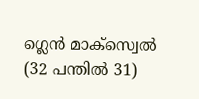ഗ്ലെന്‍ മാക്സ്വെല്‍ (32 പന്തില്‍ 31)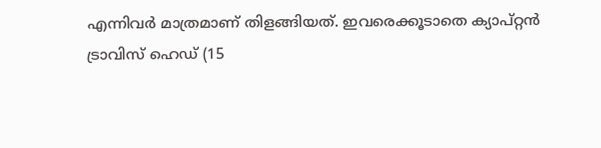എന്നിവര്‍ മാത്രമാണ് തിളങ്ങിയത്. ഇവരെക്കൂടാതെ ക്യാപ്റ്റന്‍ ട്രാവിസ് ഹെഡ് (15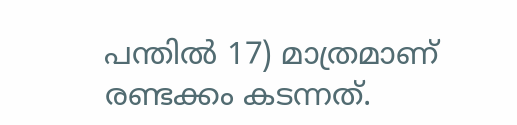പന്തില്‍ 17) മാത്രമാണ് രണ്ടക്കം കടന്നത്.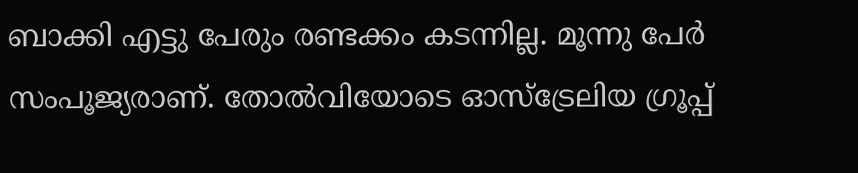ബാക്കി എട്ടു പേരും രണ്ടക്കം കടന്നില്ല. മൂന്നു പേര്‍ സംപൂജ്യരാണ്. തോല്‍വിയോടെ ഓസ്‌ട്രേലിയ ഗ്രൂപ്പ്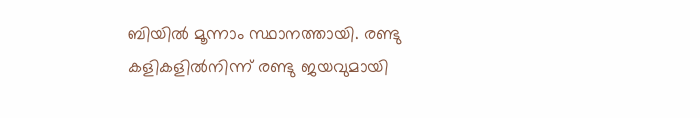ബിയില്‍ മൂന്നാം സ്ഥാനത്തായി. രണ്ടു കളികളില്‍നിന്ന് രണ്ടു ജയവുമായി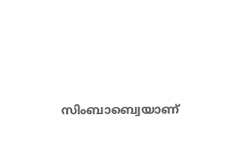സിംബാബ്വെയാണ്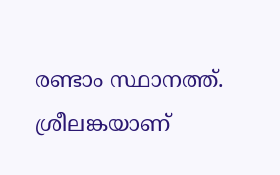രണ്ടാം സ്ഥാനത്ത്. ശ്രീലങ്കയാണ്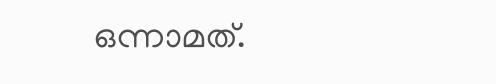ഒന്നാമത്.